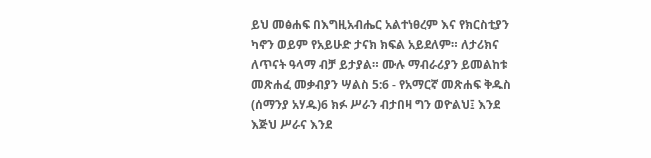ይህ መፅሐፍ በእግዚአብሔር አልተነፀረም እና የክርስቲያን ካኖን ወይም የአይሁድ ታናክ ክፍል አይደለም። ለታሪክና ለጥናት ዓላማ ብቻ ይታያል። ሙሉ ማብራሪያን ይመልከቱ መጽሐፈ መቃብያን ሣልስ 5:6 - የአማርኛ መጽሐፍ ቅዱስ (ሰማንያ አሃዱ)6 ክፉ ሥራን ብታበዛ ግን ወዮልህ፤ እንደ እጅህ ሥራና እንደ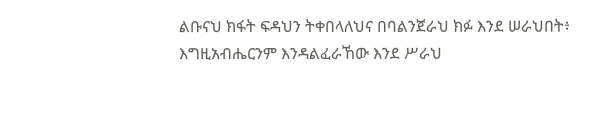ልቡናህ ክፋት ፍዳህን ትቀበላለህና በባልንጀራህ ክፉ እንደ ሠራህበት፥ እግዚአብሔርንም እንዳልፈራኸው እንደ ሥራህ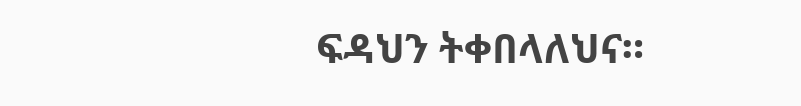ፍዳህን ትቀበላለህና።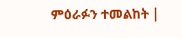ምዕራፉን ተመልከት |